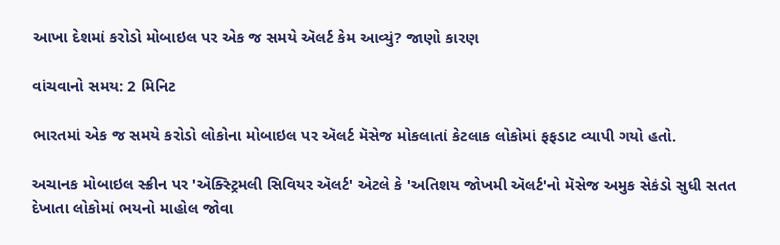આખા દેશમાં કરોડો મોબાઇલ પર એક જ સમયે ઍલર્ટ કેમ આવ્યું? જાણો કારણ

વાંચવાનો સમય: 2 મિનિટ

ભારતમાં એક જ સમયે કરોડો લોકોના મોબાઇલ પર ઍલર્ટ મૅસેજ મોકલાતાં કેટલાક લોકોમાં ફફડાટ વ્યાપી ગયો હતો.

અચાનક મોબાઇલ સ્ક્રીન પર 'ઍક્સ્ટ્રિમલી સિવિયર ઍલર્ટ' એટલે કે 'અતિશય જોખમી ઍલર્ટ'નો મૅસેજ અમુક સેકંડો સુધી સતત દેખાતા લોકોમાં ભયનો માહોલ જોવા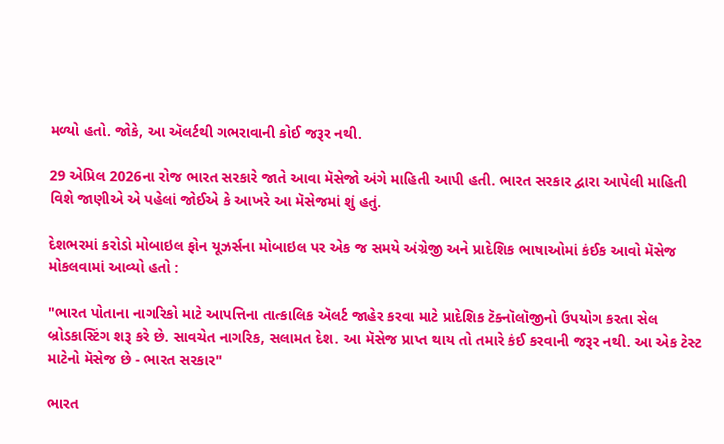મળ્યો હતો. જોકે, આ ઍલર્ટથી ગભરાવાની કોઈ જરૂર નથી.

29 એપ્રિલ 2026ના રોજ ભારત સરકારે જાતે આવા મૅસેજો અંગે માહિતી આપી હતી. ભારત સરકાર દ્વારા આપેલી માહિતી વિશે જાણીએ એ પહેલાં જોઈએ કે આખરે આ મૅસેજમાં શું હતું.

દેશભરમાં કરોડો મોબાઇલ ફોન યૂઝર્સના મોબાઇલ પર એક જ સમયે અંગ્રેજી અને પ્રાદેશિક ભાષાઓમાં કંઈક આવો મૅસેજ મોકલવામાં આવ્યો હતો :

"ભારત પોતાના નાગરિકો માટે આપત્તિના તાત્કાલિક ઍલર્ટ જાહેર કરવા માટે પ્રાદેશિક ટૅક્નૉલૉજીનો ઉપયોગ કરતા સેલ બ્રોડકાસ્ટિંગ શરૂ કરે છે. સાવચેત નાગરિક, સલામત દેશ. આ મૅસેજ પ્રાપ્ત થાય તો તમારે કંઈ કરવાની જરૂર નથી. આ એક ટેસ્ટ માટેનો મૅસેજ છે - ભારત સરકાર"

ભારત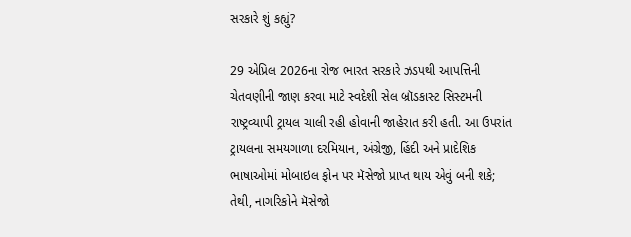સરકારે શું કહ્યું?

29 એપ્રિલ 2026ના રોજ ભારત સરકારે ઝડપથી આપત્તિની ચેતવણીની જાણ કરવા માટે સ્વદેશી સેલ બ્રૉડકાસ્ટ સિસ્ટમની રાષ્ટ્રવ્યાપી ટ્રાયલ ચાલી રહી હોવાની જાહેરાત કરી હતી. આ ઉપરાંત ટ્રાયલના સમયગાળા દરમિયાન, અંગ્રેજી, હિંદી અને પ્રાદેશિક ભાષાઓમાં મોબાઇલ ફોન પર મૅસેજો પ્રાપ્ત થાય એવું બની શકે; તેથી, નાગરિકોને મૅસેજો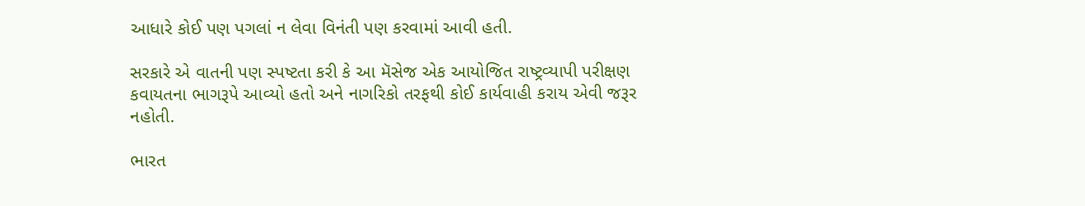આધારે કોઈ પણ પગલાં ન લેવા વિનંતી પણ કરવામાં આવી હતી.

સરકારે એ વાતની પણ સ્પષ્ટતા કરી કે આ મૅસેજ એક આયોજિત રાષ્ટ્રવ્યાપી પરીક્ષણ કવાયતના ભાગરૂપે આવ્યો હતો અને નાગરિકો તરફથી કોઈ કાર્યવાહી કરાય એવી જરૂર નહોતી.

ભારત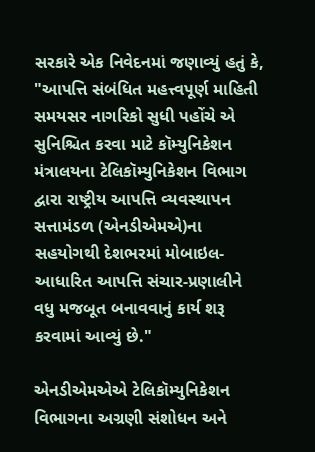સરકારે એક નિવેદનમાં જણાવ્યું હતું કે, "આપત્તિ સંબંધિત મહત્ત્વપૂર્ણ માહિતી સમયસર નાગરિકો સુધી પહોંચે એ સુનિશ્ચિત કરવા માટે કૉમ્યુનિકેશન મંત્રાલયના ટેલિકૉમ્યુનિકેશન વિભાગ દ્વારા રાષ્ટ્રીય આપત્તિ વ્યવસ્થાપન સત્તામંડળ (એનડીએમએ)ના સહયોગથી દેશભરમાં મોબાઇલ-આધારિત આપત્તિ સંચાર-પ્રણાલીને વધુ મજબૂત બનાવવાનું કાર્ય શરૂ કરવામાં આવ્યું છે."

એનડીએમએએ ટેલિકૉમ્યુનિકેશન વિભાગના અગ્રણી સંશોધન અને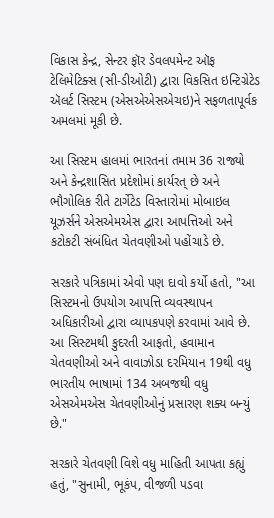વિકાસ કેન્દ્ર, સેન્ટર ફૉર ડેવલપમેન્ટ ઑફ ટેલિમેટિક્સ (સી-ડીઓટી) દ્વારા વિકસિત ઇન્ટિગ્રેટેડ ઍલર્ટ સિસ્ટમ (એસએએસએચઇ)ને સફળતાપૂર્વક અમલમાં મૂકી છે.

આ સિસ્ટમ હાલમાં ભારતનાં તમામ 36 રાજ્યો અને કેન્દ્રશાસિત પ્રદેશોમાં કાર્યરત્ છે અને ભૌગોલિક રીતે ટાર્ગેટેડ વિસ્તારોમાં મોબાઇલ યૂઝર્સને એસએમએસ દ્વારા આપત્તિઓ અને કટોકટી સંબંધિત ચેતવણીઓ પહોંચાડે છે.

સરકારે પત્રિકામાં એવો પણ દાવો કર્યો હતો, "આ સિસ્ટમનો ઉપયોગ આપત્તિ વ્યવસ્થાપન અધિકારીઓ દ્વારા વ્યાપકપણે કરવામાં આવે છે. આ સિસ્ટમથી કુદરતી આફતો, હવામાન ચેતવણીઓ અને વાવાઝોડા દરમિયાન 19થી વધુ ભારતીય ભાષામાં 134 અબજથી વધુ એસએમએસ ચેતવણીઓનું પ્રસારણ શક્ય બન્યું છે."

સરકારે ચેતવણી વિશે વધુ માહિતી આપતા કહ્યું હતું, "સુનામી, ભૂકંપ, વીજળી પડવા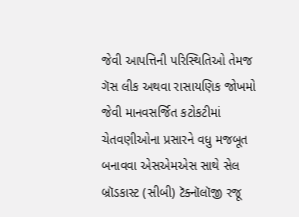જેવી આપત્તિની પરિસ્થિતિઓ તેમજ ગૅસ લીક અથવા રાસાયણિક જોખમો જેવી માનવસર્જિત કટોકટીમાં ચેતવણીઓના પ્રસારને વધુ મજબૂત બનાવવા એસએમએસ સાથે સેલ બ્રૉડકાસ્ટ (સીબી) ટૅક્નૉલૉજી રજૂ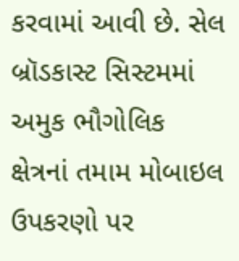કરવામાં આવી છે. સેલ બ્રૉડકાસ્ટ સિસ્ટમમાં અમુક ભૌગોલિક ક્ષેત્રનાં તમામ મોબાઇલ ઉપકરણો પર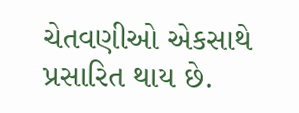ચેતવણીઓ એકસાથે પ્રસારિત થાય છે.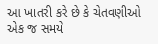આ ખાતરી કરે છે કે ચેતવણીઓ એક જ સમયે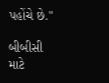પહોંચે છે."

બીબીસી માટે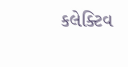કલેક્ટિવ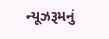ન્યૂઝરૂમનું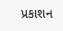પ્રકાશન